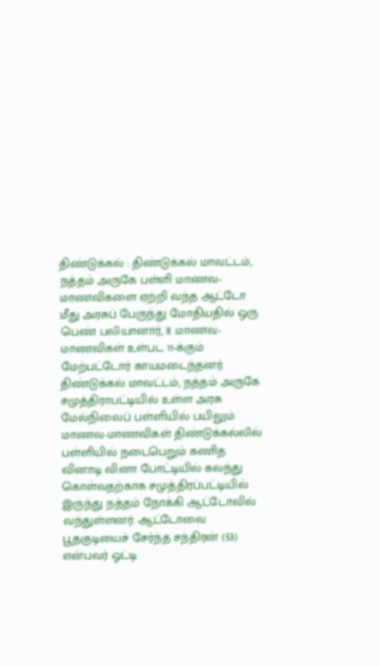திண்டுக்கல் : திண்டுக்கல் மாவட்டம், நத்தம் அருகே பள்ளி மாணவ-மாணவிகளை ஏற்றி வந்த ஆட்டோ மீது அரசுப் பேருந்து மோதியதில் ஒரு பெண் பலியானார், 8 மாணவ-மாணவிகள் உள்பட 11-க்கும் மேற்பட்டோர் காயமடைந்தனர்.
திண்டுக்கல் மாவட்டம், நத்தம் அருகே சமுத்திராபட்டியில் உள்ள அரசு மேல்நிலைப் பள்ளியில் பயிலும் மாணவ-மாணவிகள் திண்டுக்கல்லில் பள்ளியில் நடைபெறும் கணித வினாடி வினா போட்டியில் கலந்து கொள்வதற்காக சமுத்திரப்பட்டியில் இருந்து நத்தம் நோக்கி ஆட்டோவில் வந்துள்ளனர். ஆட்டோவை பூதகுடியைச் சேர்ந்த சந்திரன் (53) என்பவர் ஓட்டி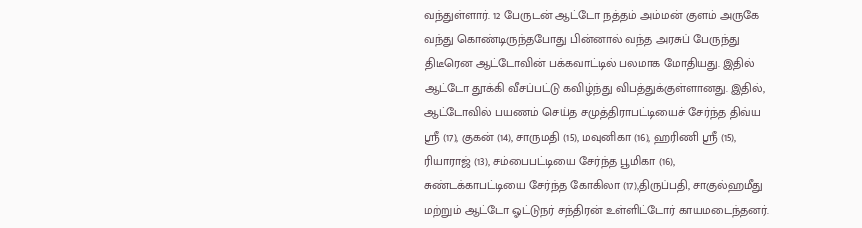வந்துள்ளார். 12 பேருடன் ஆட்டோ நத்தம் அம்மன் குளம் அருகே வந்து கொண்டிருந்தபோது பின்னால் வந்த அரசுப் பேருந்து திடீரென ஆட்டோவின் பக்கவாட்டில் பலமாக மோதியது. இதில் ஆட்டோ தூக்கி வீசப்பட்டு கவிழ்ந்து விபத்துக்குள்ளானது. இதில், ஆட்டோவில் பயணம் செய்த சமுத்திராபட்டியைச் சேர்ந்த திவ்ய ஶ்ரீ (17), குகன் (14), சாருமதி (15), மவுனிகா (16), ஹரிணி ஶ்ரீ (15), ரியாராஜ் (13), சம்பைபட்டியை சேர்ந்த பூமிகா (16), சுண்டக்காபட்டியை சேர்ந்த கோகிலா (17),திருப்பதி, சாகுல்ஹமீது மற்றும் ஆட்டோ ஓட்டுநர் சந்திரன் உள்ளிட்டோர் காயமடைந்தனர்.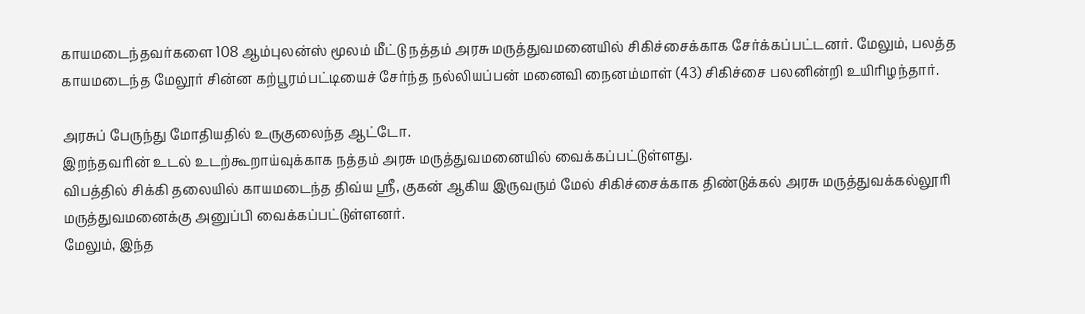காயமடைந்தவர்களை 108 ஆம்புலன்ஸ் மூலம் மீட்டு நத்தம் அரசு மருத்துவமனையில் சிகிச்சைக்காக சேர்க்கப்பட்டனர். மேலும், பலத்த காயமடைந்த மேலூர் சின்ன கற்பூரம்பட்டியைச் சேர்ந்த நல்லியப்பன் மனைவி நைனம்மாள் (43) சிகிச்சை பலனின்றி உயிரிழந்தார்.

அரசுப் பேருந்து மோதியதில் உருகுலைந்த ஆட்டோ.
இறந்தவரின் உடல் உடற்கூறாய்வுக்காக நத்தம் அரசு மருத்துவமனையில் வைக்கப்பட்டுள்ளது.
விபத்தில் சிக்கி தலையில் காயமடைந்த திவ்ய ஶ்ரீ, குகன் ஆகிய இருவரும் மேல் சிகிச்சைக்காக திண்டுக்கல் அரசு மருத்துவக்கல்லூரி மருத்துவமனைக்கு அனுப்பி வைக்கப்பட்டுள்ளனர்.
மேலும், இந்த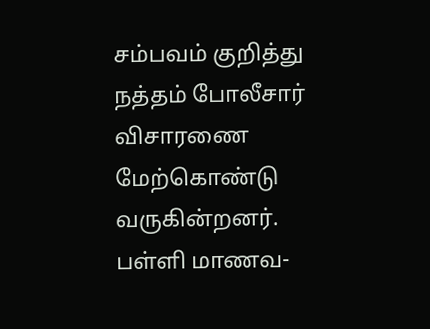சம்பவம் குறித்து நத்தம் போலீசார் விசாரணை மேற்கொண்டு வருகின்றனர்.
பள்ளி மாணவ-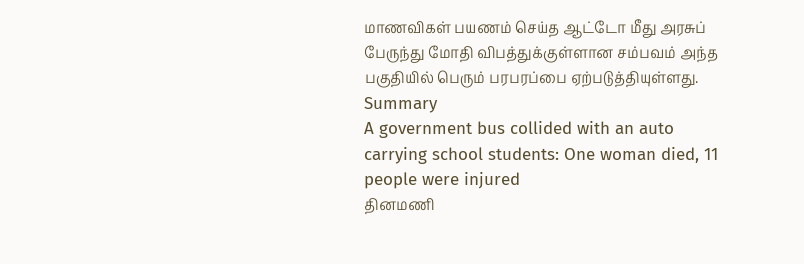மாணவிகள் பயணம் செய்த ஆட்டோ மீது அரசுப் பேருந்து மோதி விபத்துக்குள்ளான சம்பவம் அந்த பகுதியில் பெரும் பரபரப்பை ஏற்படுத்தியுள்ளது.
Summary
A government bus collided with an auto carrying school students: One woman died, 11 people were injured
தினமணி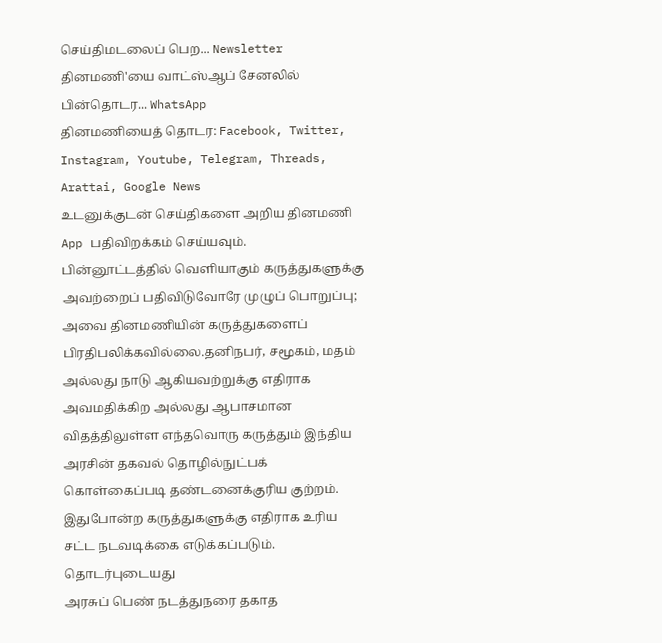செய்திமடலைப் பெற... Newsletter
தினமணி'யை வாட்ஸ்ஆப் சேனலில் பின்தொடர... WhatsApp
தினமணியைத் தொடர: Facebook, Twitter, Instagram, Youtube, Telegram, Threads, Arattai, Google News
உடனுக்குடன் செய்திகளை அறிய தினமணி App பதிவிறக்கம் செய்யவும்.
பின்னூட்டத்தில் வெளியாகும் கருத்துகளுக்கு அவற்றைப் பதிவிடுவோரே முழுப் பொறுப்பு; அவை தினமணியின் கருத்துகளைப் பிரதிபலிக்கவில்லை.தனிநபர், சமூகம், மதம் அல்லது நாடு ஆகியவற்றுக்கு எதிராக அவமதிக்கிற அல்லது ஆபாசமான விதத்திலுள்ள எந்தவொரு கருத்தும் இந்திய அரசின் தகவல் தொழில்நுட்பக் கொள்கைப்படி தண்டனைக்குரிய குற்றம். இதுபோன்ற கருத்துகளுக்கு எதிராக உரிய சட்ட நடவடிக்கை எடுக்கப்படும்.
தொடர்புடையது
அரசுப் பெண் நடத்துநரை தகாத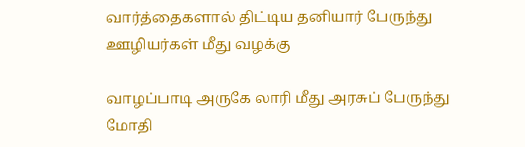வார்த்தைகளால் திட்டிய தனியார் பேருந்து ஊழியர்கள் மீது வழக்கு

வாழப்பாடி அருகே லாரி மீது அரசுப் பேருந்து மோதி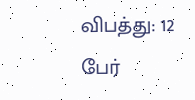விபத்து: 12 பேர்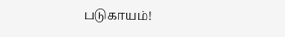படுகாயம்!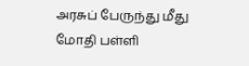அரசுப் பேருந்து மீது மோதி பள்ளி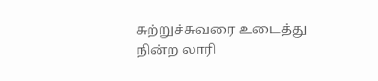சுற்றுச்சுவரை உடைத்து நின்ற லாரி